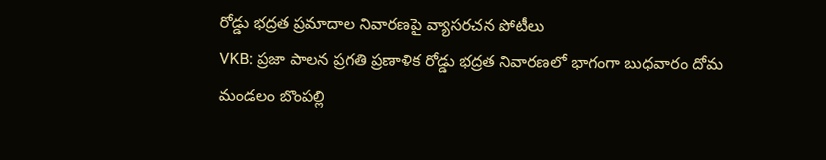రోడ్డు భద్రత ప్రమాదాల నివారణపై వ్యాసరచన పోటీలు
VKB: ప్రజా పాలన ప్రగతి ప్రణాళిక రోడ్డు భద్రత నివారణలో భాగంగా బుధవారం దోమ మండలం బొంపల్లి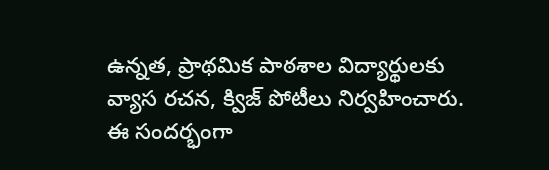ఉన్నత, ప్రాథమిక పాఠశాల విద్యార్థులకు వ్యాస రచన, క్విజ్ పోటీలు నిర్వహించారు. ఈ సందర్భంగా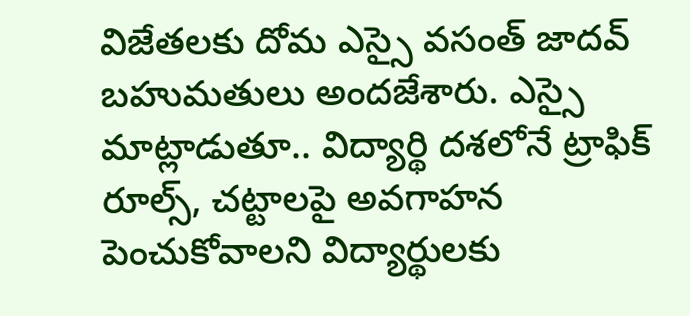విజేతలకు దోమ ఎస్సై వసంత్ జాదవ్ బహుమతులు అందజేశారు. ఎస్సై మాట్లాడుతూ.. విద్యార్థి దశలోనే ట్రాఫిక్ రూల్స్, చట్టాలపై అవగాహన పెంచుకోవాలని విద్యార్థులకు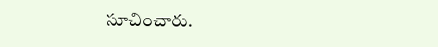సూచించారు.